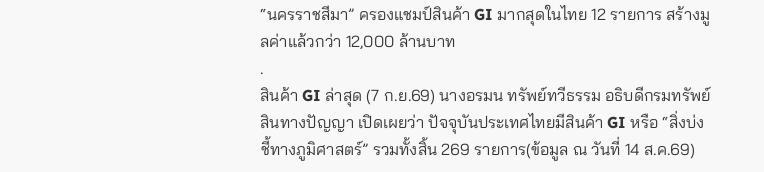“นครราชสีมา” ครองแชมป์สินค้า GI มากสุดในไทย 12 รายการ สร้างมูลค่าแล้วกว่า 12,000 ล้านบาท
.
สินค้า GI ล่าสุด (7 ก.ย.69) นางอรมน ทรัพย์ทวีธรรม อธิบดีกรมทรัพย์สินทางปัญญา เปิดเผยว่า ปัจจุบันประเทศไทยมีสินค้า GI หรือ “สิ่งบ่งชี้ทางภูมิศาสตร์” รวมทั้งสิ้น 269 รายการ(ข้อมูล ณ วันที่ 14 ส.ค.69)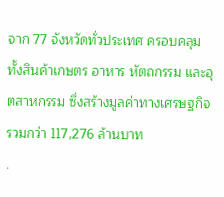จาก 77 จังหวัดทั่วประเทศ ครอบคลุมทั้งสินค้าเกษตร อาหาร หัตถกรรม และอุตสาหกรรม ซึ่งสร้างมูลค่าทางเศรษฐกิจรวมกว่า 117,276 ล้านบาท
.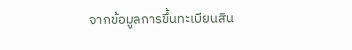จากข้อมูลการขึ้นทะเบียนสิน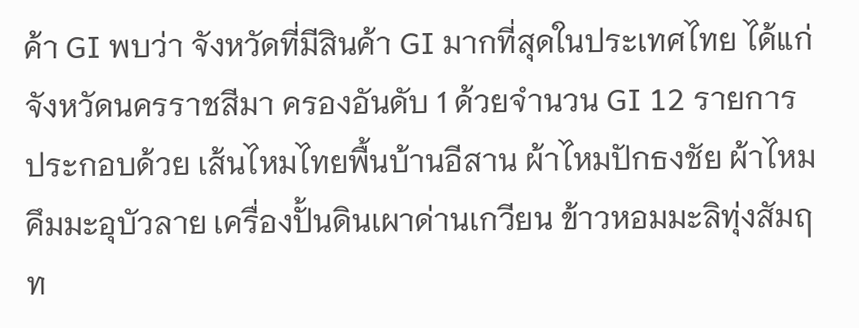ค้า GI พบว่า จังหวัดที่มีสินค้า GI มากที่สุดในประเทศไทย ได้แก่ จังหวัดนครราชสีมา ครองอันดับ 1 ด้วยจำนวน GI 12 รายการ ประกอบด้วย เส้นไหมไทยพื้นบ้านอีสาน ผ้าไหมปักธงชัย ผ้าไหมคึมมะอุบัวลาย เครื่องปั้นดินเผาด่านเกวียน ข้าวหอมมะลิทุ่งสัมฤท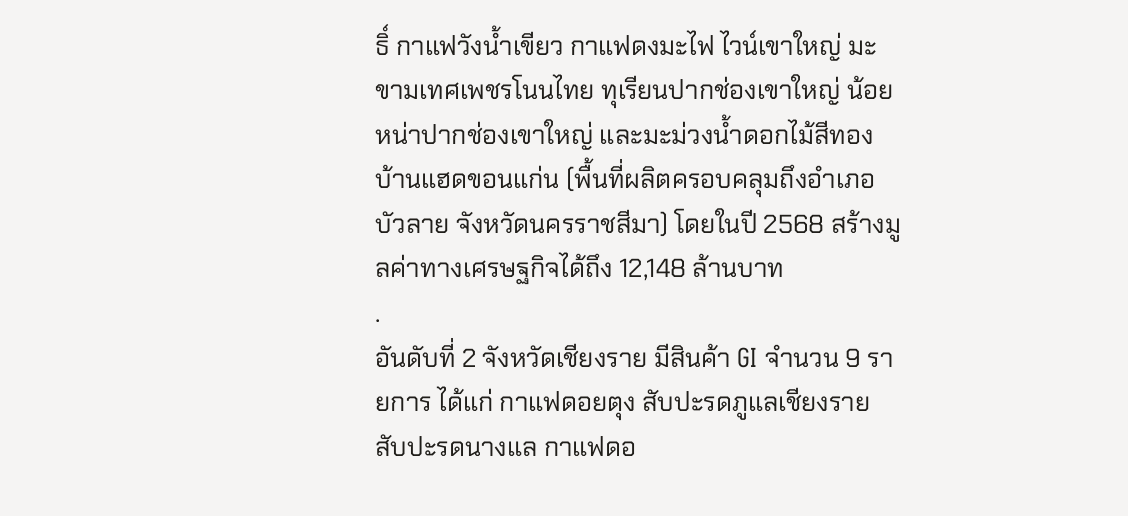ธิ์ กาแฟวังน้ำเขียว กาแฟดงมะไฟ ไวน์เขาใหญ่ มะขามเทศเพชรโนนไทย ทุเรียนปากช่องเขาใหญ่ น้อยหน่าปากช่องเขาใหญ่ และมะม่วงน้ำดอกไม้สีทองบ้านแฮดขอนแก่น (พื้นที่ผลิตครอบคลุมถึงอำเภอบัวลาย จังหวัดนครราชสีมา) โดยในปี 2568 สร้างมูลค่าทางเศรษฐกิจได้ถึง 12,148 ล้านบาท
.
อันดับที่ 2 จังหวัดเชียงราย มีสินค้า GI จำนวน 9 รายการ ได้แก่ กาแฟดอยตุง สับปะรดภูแลเชียงราย สับปะรดนางแล กาแฟดอ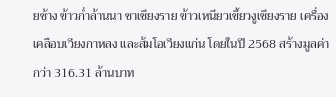ยช้าง ข้าวก่ำล้านนา ชาเชียงราย ข้าวเหนียวเขี้ยวงูเชียงราย เครื่องเคลือบเวียงกาหลง และส้มโอเวียงแก่น โดยในปี 2568 สร้างมูลค่ากว่า 316.31 ล้านบาท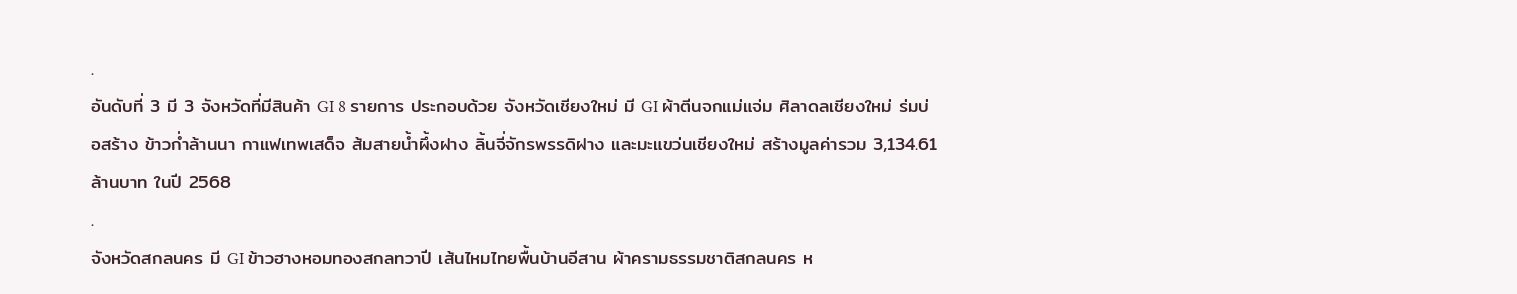.
อันดับที่ 3 มี 3 จังหวัดที่มีสินค้า GI 8 รายการ ประกอบด้วย จังหวัดเชียงใหม่ มี GI ผ้าตีนจกแม่แจ่ม ศิลาดลเชียงใหม่ ร่มบ่อสร้าง ข้าวก่ำล้านนา กาแฟเทพเสด็จ ส้มสายน้ำผึ้งฝาง ลิ้นจี่จักรพรรดิฝาง และมะแขว่นเชียงใหม่ สร้างมูลค่ารวม 3,134.61 ล้านบาท ในปี 2568
.
จังหวัดสกลนคร มี GI ข้าวฮางหอมทองสกลทวาปี เส้นไหมไทยพื้นบ้านอีสาน ผ้าครามธรรมชาติสกลนคร ห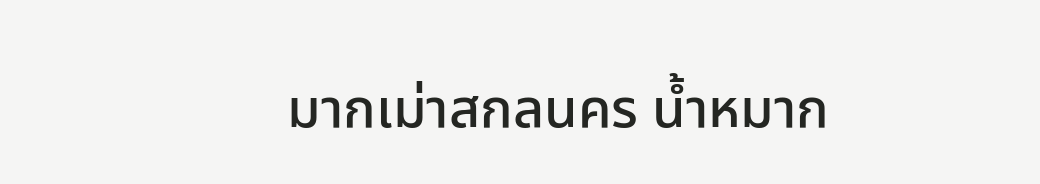มากเม่าสกลนคร น้ำหมาก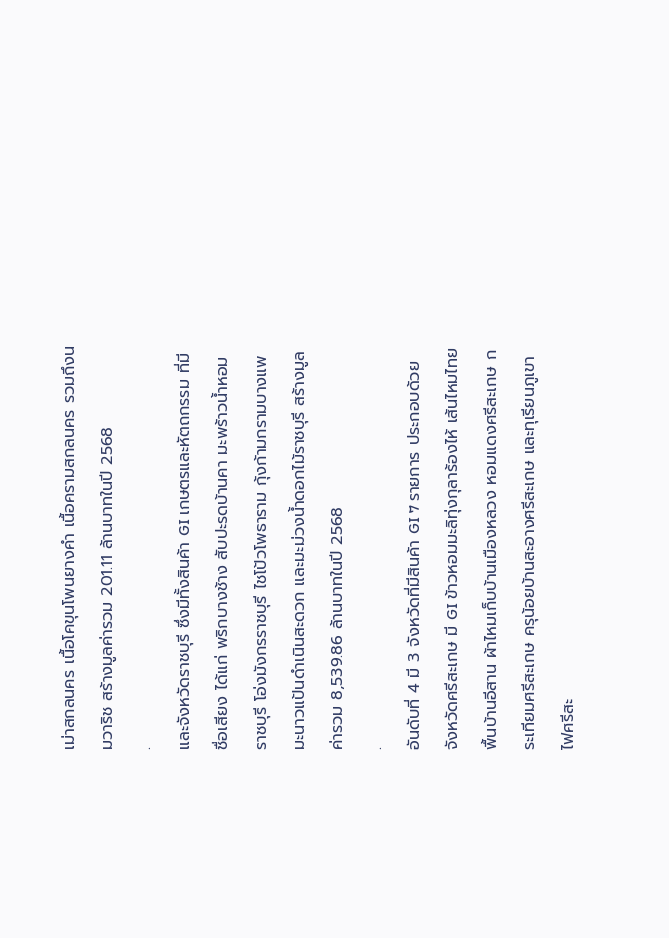เม่าสกลนคร เนื้อโคขุนโพนยางคำ เนื้อครามสกลนคร รวมถึงนมวาริช สร้างมูลค่ารวม 201.11 ล้านบาทในปี 2568
.
และจังหวัดราชบุรี ซึ่งมีทั้งสินค้า GI เกษตรและหัตถกรรม ที่มีชื่อเสียง ได้แก่ พริกบางช้าง สับปะรดบ้านคา มะพร้าวน้ำหอมราชบุรี โอ่งมังกรราชบุรี ไชโป้วโพธาราม กุ้งก้ามกรามบางแพ มะนาวแป้นดำเนินสะดวก และมะม่วงน้ำดอกไม้ราชบุรี สร้างมูลค่ารวม 8,539.86 ล้านบาทในปี 2568
.
อันดับที่ 4 มี 3 จังหวัดที่มีสินค้า GI 7 รายการ ประกอบด้วย จังหวัดศรีสะเกษ มี GI ข้าวหอมมะลิทุ่งกุลาร้องไห้ เส้นไหมไทยพื้นบ้านอีสาน ผ้าไหมเก็บบ้านเมืองหลวง หอมแดงศรีสะเกษ กระเทียมศรีสะเกษ ครุน้อยบ้านสะอางศรีสะเกษ และทุเรียนภูเขาไฟศรีสะ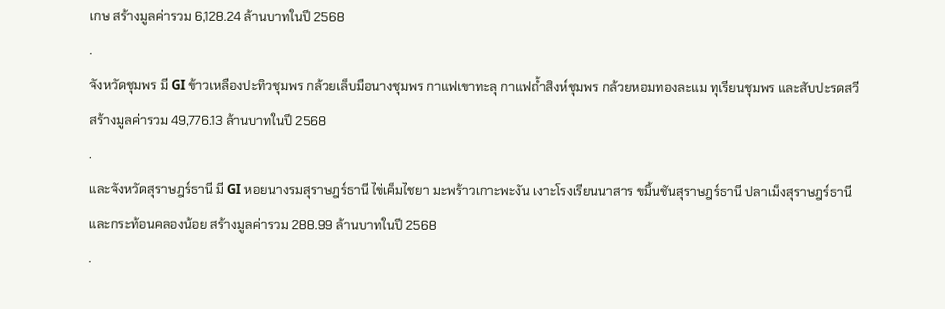เกษ สร้างมูลค่ารวม 6,128.24 ล้านบาทในปี 2568
.
จังหวัดชุมพร มี GI ข้าวเหลืองปะทิวชุมพร กล้วยเล็บมือนางชุมพร กาแฟเขาทะลุ กาแฟถ้ำสิงห์ชุมพร กล้วยหอมทองละแม ทุเรียนชุมพร และสับปะรดสวี สร้างมูลค่ารวม 49,776.13 ล้านบาทในปี 2568
.
และจังหวัดสุราษฎร์ธานี มี GI หอยนางรมสุราษฎร์ธานี ไข่เค็มไชยา มะพร้าวเกาะพะงัน เงาะโรงเรียนนาสาร ขมิ้นชันสุราษฎร์ธานี ปลาเม็งสุราษฎร์ธานี และกระท้อนคลองน้อย สร้างมูลค่ารวม 288.99 ล้านบาทในปี 2568
.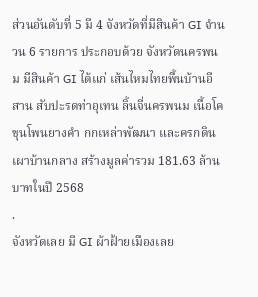ส่วนอันดับที่ 5 มี 4 จังหวัดที่มีสินค้า GI จำนวน 6 รายการ ประกอบด้วย จังหวัดนครพนม มีสินค้า GI ได้แก่ เส้นไหมไทยพื้นบ้านอีสาน สับปะรดท่าอุเทน ลิ้นจี่นครพนม เนื้อโคขุนโพนยางคำ กกเหล่าพัฒนา และครกดินเผาบ้านกลาง สร้างมูลค่ารวม 181.63 ล้านบาทในปี 2568
.
จังหวัดเลย มี GI ผ้าฝ้ายเมืองเลย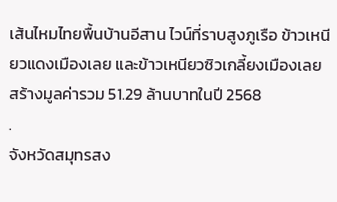เส้นไหมไทยพื้นบ้านอีสาน ไวน์ที่ราบสูงภูเรือ ข้าวเหนียวแดงเมืองเลย และข้าวเหนียวซิวเกลี้ยงเมืองเลย สร้างมูลค่ารวม 51.29 ล้านบาทในปี 2568
.
จังหวัดสมุทรสง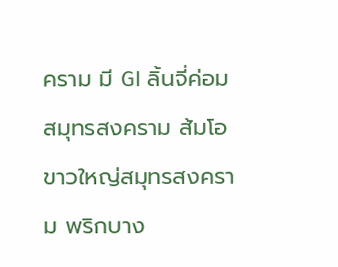คราม มี GI ลิ้นจี่ค่อมสมุทรสงคราม ส้มโอขาวใหญ่สมุทรสงคราม พริกบาง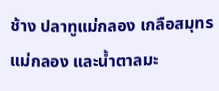ช้าง ปลาทูแม่กลอง เกลือสมุทรแม่กลอง และน้ำตาลมะ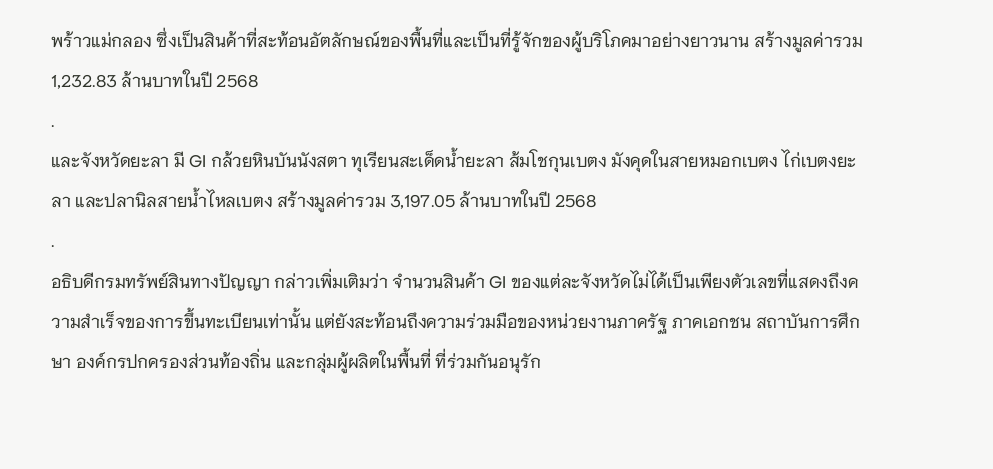พร้าวแม่กลอง ซึ่งเป็นสินค้าที่สะท้อนอัตลักษณ์ของพื้นที่และเป็นที่รู้จักของผู้บริโภคมาอย่างยาวนาน สร้างมูลค่ารวม 1,232.83 ล้านบาทในปี 2568
.
และจังหวัดยะลา มี GI กล้วยหินบันนังสตา ทุเรียนสะเด็ดน้ำยะลา ส้มโชกุนเบตง มังคุดในสายหมอกเบตง ไก่เบตงยะลา และปลานิลสายน้ำไหลเบตง สร้างมูลค่ารวม 3,197.05 ล้านบาทในปี 2568
.
อธิบดีกรมทรัพย์สินทางปัญญา กล่าวเพิ่มเติมว่า จำนวนสินค้า GI ของแต่ละจังหวัดไม่ได้เป็นเพียงตัวเลขที่แสดงถึงความสำเร็จของการขึ้นทะเบียนเท่านั้น แต่ยังสะท้อนถึงความร่วมมือของหน่วยงานภาครัฐ ภาคเอกชน สถาบันการศึกษา องค์กรปกครองส่วนท้องถิ่น และกลุ่มผู้ผลิตในพื้นที่ ที่ร่วมกันอนุรัก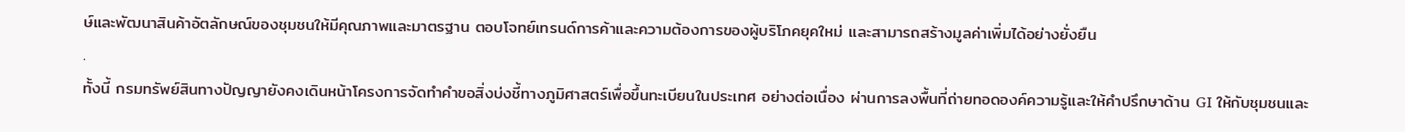ษ์และพัฒนาสินค้าอัตลักษณ์ของชุมชนให้มีคุณภาพและมาตรฐาน ตอบโจทย์เทรนด์การค้าและความต้องการของผู้บริโภคยุคใหม่ และสามารถสร้างมูลค่าเพิ่มได้อย่างยั่งยืน
.
ทั้งนี้ กรมทรัพย์สินทางปัญญายังคงเดินหน้าโครงการจัดทำคำขอสิ่งบ่งชี้ทางภูมิศาสตร์เพื่อขึ้นทะเบียนในประเทศ อย่างต่อเนื่อง ผ่านการลงพื้นที่ถ่ายทอดองค์ความรู้และให้คำปรึกษาด้าน GI ให้กับชุมชนและ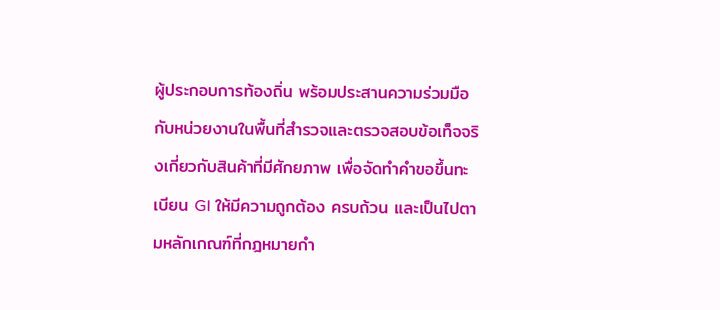ผู้ประกอบการท้องถิ่น พร้อมประสานความร่วมมือกับหน่วยงานในพื้นที่สำรวจและตรวจสอบข้อเท็จจริงเกี่ยวกับสินค้าที่มีศักยภาพ เพื่อจัดทำคำขอขึ้นทะเบียน GI ให้มีความถูกต้อง ครบถ้วน และเป็นไปตามหลักเกณฑ์ที่กฎหมายกำ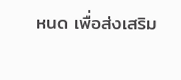หนด เพื่อส่งเสริม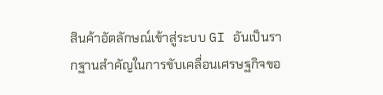สินค้าอัตลักษณ์เข้าสู่ระบบ GI อันเป็นรากฐานสำคัญในการขับเคลื่อนเศรษฐกิจขอ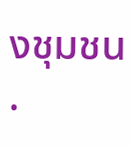งชุมชน
.